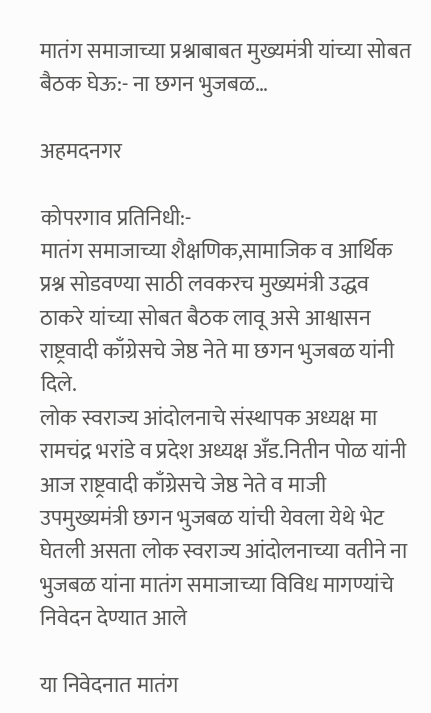मातंग समाजाच्या प्रश्नाबाबत मुख्यमंत्री यांच्या सोबत बैठक घेऊ:- ना छगन भुजबळ…

अहमदनगर

कोपरगाव प्रतिनिधी:-
मातंग समाजाच्या शैक्षणिक,सामाजिक व आर्थिक प्रश्न सोडवण्या साठी लवकरच मुख्यमंत्री उद्धव ठाकरे यांच्या सोबत बैठक लावू असे आश्वासन राष्ट्रवादी काँग्रेसचे जेष्ठ नेते मा छगन भुजबळ यांनी दिले.
लोक स्वराज्य आंदोलनाचे संस्थापक अध्यक्ष मा रामचंद्र भरांडे व प्रदेश अध्यक्ष अँड.नितीन पोळ यांनी आज राष्ट्रवादी काँग्रेसचे जेष्ठ नेते व माजी उपमुख्यमंत्री छगन भुजबळ यांची येवला येथे भेट घेतली असता लोक स्वराज्य आंदोलनाच्या वतीने ना भुजबळ यांना मातंग समाजाच्या विविध मागण्यांचे निवेदन देण्यात आले

या निवेदनात मातंग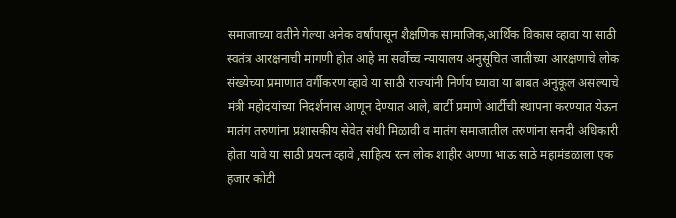समाजाच्या वतीने गेल्या अनेक वर्षांपासून शैक्षणिक सामाजिक,आर्थिक विकास व्हावा या साठी स्वतंत्र आरक्षनाची मागणी होत आहे मा सर्वोच्च न्यायालय अनुसूचित जातीच्या आरक्षणाचे लोक संख्येच्या प्रमाणात वर्गीकरण व्हावे या साठी राज्यांनी निर्णय घ्यावा या बाबत अनुकूल असल्याचे मंत्री महोदयांच्या निदर्शनास आणून देण्यात आले, बार्टी प्रमाणे आर्टीची स्थापना करण्यात येऊन मातंग तरुणांना प्रशासकीय सेवेत संधी मिळावी व मातंग समाजातील तरुणांना सनदी अधिकारी होता यावे या साठी प्रयत्न व्हावे ,साहित्य रत्न लोक शाहीर अण्णा भाऊ साठे महामंडळाला एक हजार कोटी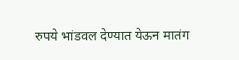रुपये भांडवल देण्यात येऊन मातंग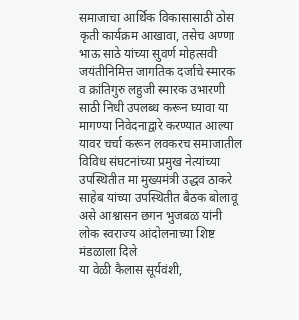समाजाचा आर्थिक विकासासाठी ठोस कृती कार्यक्रम आखावा, तसेच अण्णा भाऊ साठे यांच्या सुवर्ण मोहत्सवी जयंतीनिमित्त जागतिक दर्जाचे स्मारक व क्रांतिगुरु लहुजी स्मारक उभारणी साठी निधी उपलब्ध करून घ्यावा या मागण्या निवेदनाद्वारे करण्यात आल्या यावर चर्चा करून लवकरच समाजातील विविध संघटनांच्या प्रमुख नेत्यांच्या उपस्थितीत मा मुख्यमंत्री उद्धव ठाकरे साहेब यांच्या उपस्थितीत बैठक बोलावू असे आश्वासन छगन भुजबळ यांनी लोक स्वराज्य आंदोलनाच्या शिष्ट मंडळाला दिले
या वेळी कैलास सूर्यवंशी,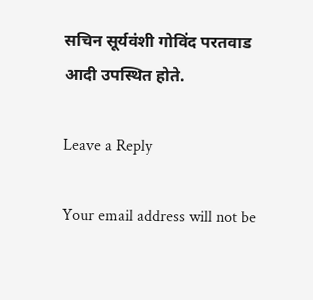सचिन सूर्यवंशी गोविंद परतवाड आदी उपस्थित होते.

Leave a Reply

Your email address will not be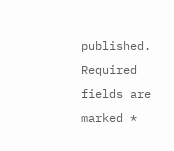published. Required fields are marked *